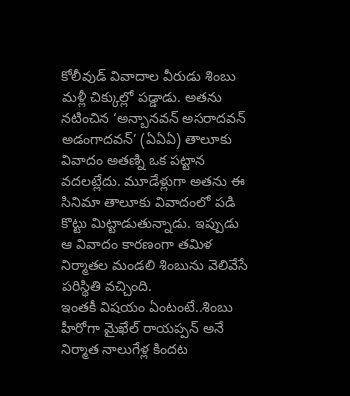కోలీవుడ్ వివాదాల వీరుడు శింబు మళ్లీ చిక్కుల్లో పడ్డాడు. అతను నటించిన ‘అన్బానవన్ అసరాదవన్ అడంగాదవన్’ (ఏఏఏ) తాలూకు వివాదం అతణ్ని ఒక పట్టాన వదలట్లేదు. మూడేళ్లుగా అతను ఈ సినిమా తాలూకు వివాదంలో పడి కొట్టు మిట్టాడుతున్నాడు. ఇప్పుడు ఆ వివాదం కారణంగా తమిళ నిర్మాతల మండలి శింబును వెలివేసే పరిస్థితి వచ్చింది.
ఇంతకీ విషయం ఏంటంటే..శింబు హీరోగా మైఖేల్ రాయప్పన్ అనే నిర్మాత నాలుగేళ్ల కిందట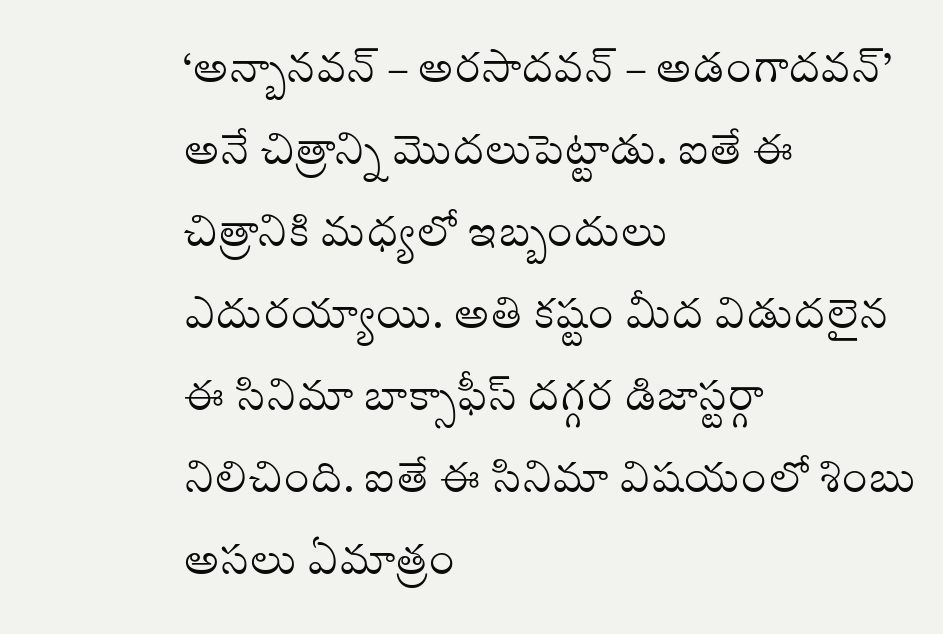‘అన్బానవన్ – అరసాదవన్ – అడంగాదవన్’ అనే చిత్రాన్ని మొదలుపెట్టాడు. ఐతే ఈ చిత్రానికి మధ్యలో ఇబ్బందులు ఎదురయ్యాయి. అతి కష్టం మీద విడుదలైన ఈ సినిమా బాక్సాఫీస్ దగ్గర డిజాస్టర్గా నిలిచింది. ఐతే ఈ సినిమా విషయంలో శింబు అసలు ఏమాత్రం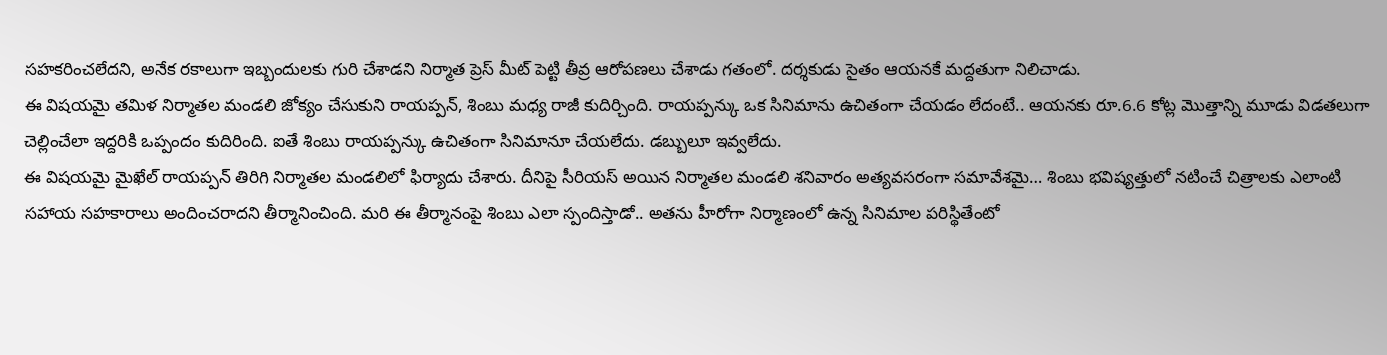సహకరించలేదని, అనేక రకాలుగా ఇబ్బందులకు గురి చేశాడని నిర్మాత ప్రెస్ మీట్ పెట్టి తీవ్ర ఆరోపణలు చేశాడు గతంలో. దర్శకుడు సైతం ఆయనకే మద్దతుగా నిలిచాడు.
ఈ విషయమై తమిళ నిర్మాతల మండలి జోక్యం చేసుకుని రాయప్పన్, శింబు మధ్య రాజీ కుదిర్చింది. రాయప్పన్కు ఒక సినిమాను ఉచితంగా చేయడం లేదంటే.. ఆయనకు రూ.6.6 కోట్ల మొత్తాన్ని మూడు విడతలుగా చెల్లించేలా ఇద్దరికి ఒప్పందం కుదిరింది. ఐతే శింబు రాయప్పన్కు ఉచితంగా సినిమానూ చేయలేదు. డబ్బులూ ఇవ్వలేదు.
ఈ విషయమై మైఖేల్ రాయప్పన్ తిరిగి నిర్మాతల మండలిలో ఫిర్యాదు చేశారు. దీనిపై సీరియస్ అయిన నిర్మాతల మండలి శనివారం అత్యవసరంగా సమావేశమై… శింబు భవిష్యత్తులో నటించే చిత్రాలకు ఎలాంటి సహాయ సహకారాలు అందించరాదని తీర్మానించింది. మరి ఈ తీర్మానంపై శింబు ఎలా స్పందిస్తాడో.. అతను హీరోగా నిర్మాణంలో ఉన్న సినిమాల పరిస్థితేంటో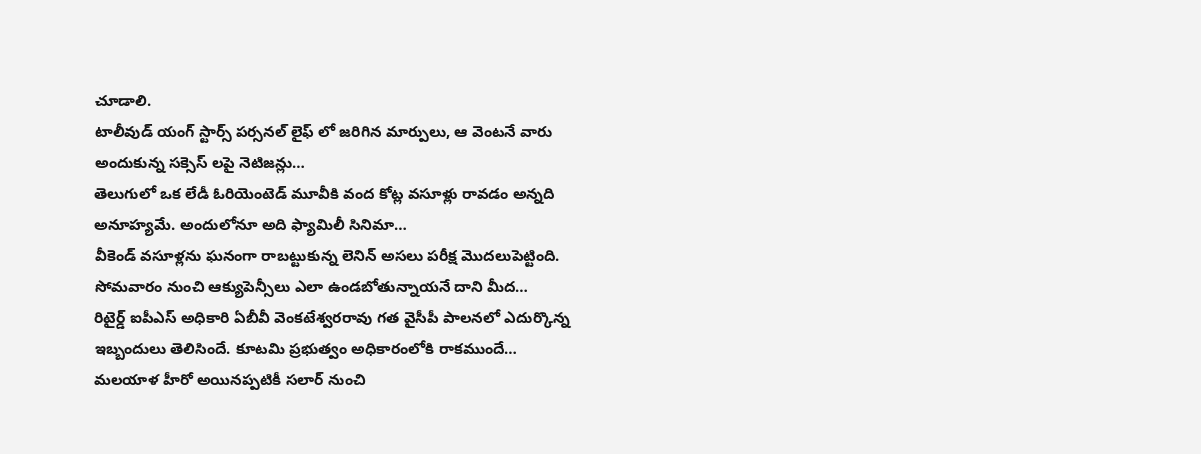చూడాలి.
టాలీవుడ్ యంగ్ స్టార్స్ పర్సనల్ లైఫ్ లో జరిగిన మార్పులు, ఆ వెంటనే వారు అందుకున్న సక్సెస్ లపై నెటిజన్లు…
తెలుగులో ఒక లేడీ ఓరియెంటెడ్ మూవీకి వంద కోట్ల వసూళ్లు రావడం అన్నది అనూహ్యమే. అందులోనూ అది ఫ్యామిలీ సినిమా…
వీకెండ్ వసూళ్లను ఘనంగా రాబట్టుకున్న లెనిన్ అసలు పరీక్ష మొదలుపెట్టింది. సోమవారం నుంచి ఆక్యుపెన్సీలు ఎలా ఉండబోతున్నాయనే దాని మీద…
రిటైర్డ్ ఐపీఎస్ అధికారి ఏబీవీ వెంకటేశ్వరరావు గత వైసీపీ పాలనలో ఎదుర్కొన్న ఇబ్బందులు తెలిసిందే. కూటమి ప్రభుత్వం అధికారంలోకి రాకముందే…
మలయాళ హీరో అయినప్పటికీ సలార్ నుంచి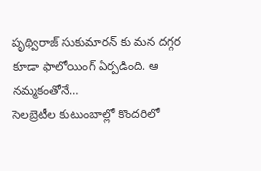పృథ్విరాజ్ సుకుమారన్ కు మన దగ్గర కూడా ఫాలోయింగ్ ఏర్పడింది. ఆ నమ్మకంతోనే…
సెలబ్రెటీల కుటుంబాల్లో కొందరిలో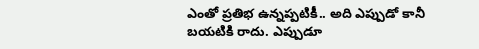ఎంతో ప్రతిభ ఉన్నప్పటికీ.. అది ఎప్పుడో కానీ బయటికి రాదు. ఎప్పుడూ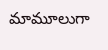మామూలుగా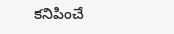కనిపించే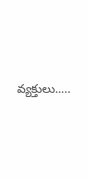వ్యక్తులు..…